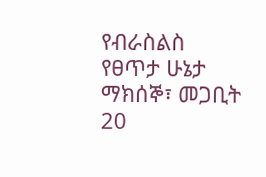የብራስልስ የፀጥታ ሁኔታ
ማክሰኞ፣ መጋቢት 20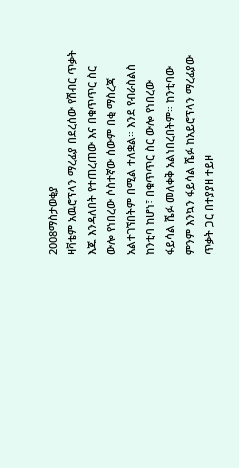2008ማስታወቂያ
ዛቫቴም አዉሮፕላን ማረፊያ በደረሰው የሽብር ጥቃት እጁ እንዳለበት የተጠረጠው እና በቁጥጥር ስር ውሎ የነበረው ሶስተኛው ሰውም በቂ ማስረጃ አልተገኘበትም በሚል ተለቋል። እንደ የብራስልስ ከንቲባ ከሆነ፣ በቁጥጥር ስር ውሎ የነበረው ፋይሳል ሼፉ መለቀቅ አልነበረበትም። ከንቲባው ምንም እንኳን ፋይሳል ሼፉ ከአይሮፕላን ማረፊያው ጥቃት ጋር በተያያዘ ተይዞ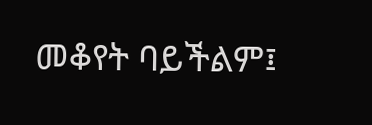መቆየት ባይችልም፤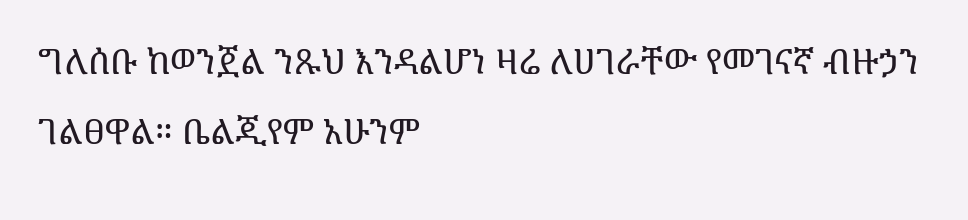ግለሰቡ ከወንጀል ንጹህ እንዳልሆነ ዛሬ ለሀገራቸው የመገናኛ ብዙኃን ገልፀዋል። ቤልጂየም አሁንም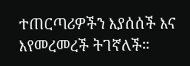ተጠርጣሪዎችን እያሰሰች እና እየመረመረች ትገኛለች።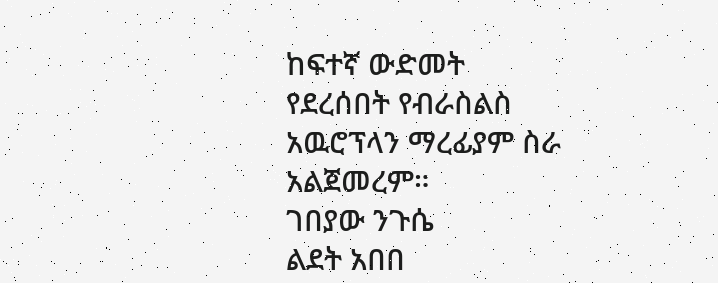ከፍተኛ ውድመት የደረሰበት የብራስልስ አዉሮፕላን ማረፊያም ስራ አልጀመረም።
ገበያው ንጉሴ
ልደት አበበ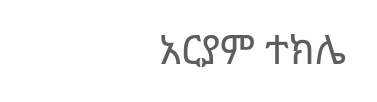አርያም ተክሌ